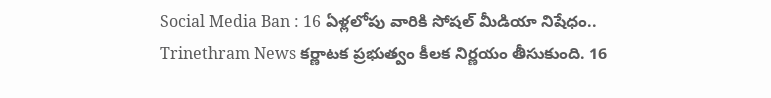Social Media Ban : 16 ఏళ్లలోపు వారికి సోషల్ మీడియా నిషేధం..
Trinethram News కర్ణాటక ప్రభుత్వం కీలక నిర్ణయం తీసుకుంది. 16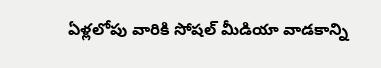ఏళ్లలోపు వారికి సోషల్ మీడియా వాడకాన్ని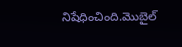నిషేధించింది.మొబైల్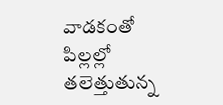వాడకంతో పిల్లల్లో తలెత్తుతున్న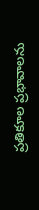ప్రతికూల ప్రభావాలను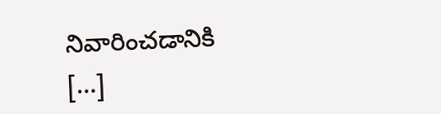నివారించడానికి […]